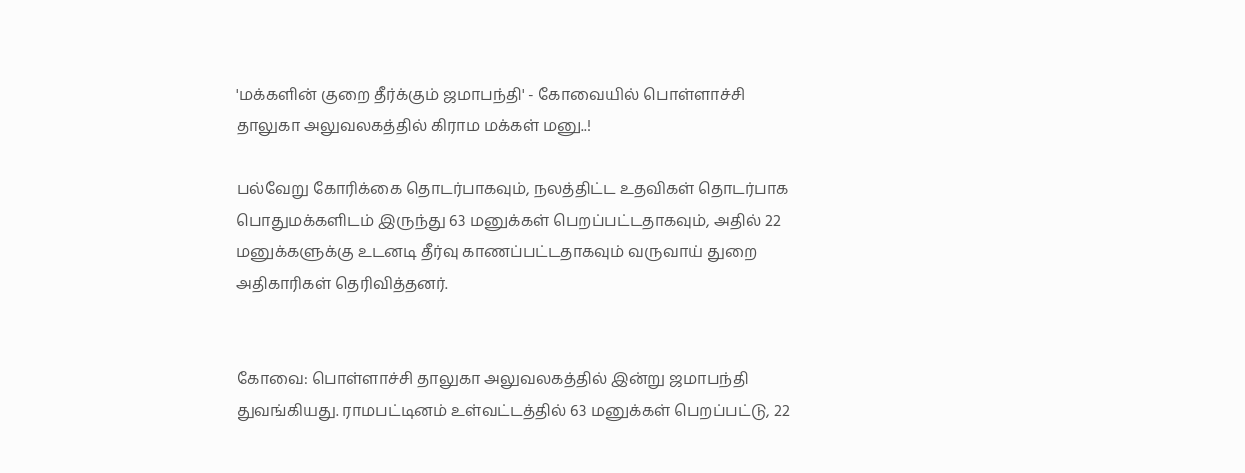'மக்களின் குறை தீர்க்கும் ஜமாபந்தி' - கோவையில் பொள்ளாச்சி தாலுகா அலுவலகத்தில் கிராம மக்கள் மனு..!

பல்வேறு கோரிக்கை தொடர்பாகவும், நலத்திட்ட உதவிகள் தொடர்பாக பொதுமக்களிடம் இருந்து 63 மனுக்கள் பெறப்பட்டதாகவும், அதில் 22 மனுக்களுக்கு உடனடி தீர்வு காணப்பட்டதாகவும் வருவாய் துறை அதிகாரிகள் தெரிவித்தனர்.


கோவை: பொள்ளாச்சி தாலுகா அலுவலகத்தில் இன்று ஜமாபந்தி துவங்கியது. ராமபட்டினம் உள்வட்டத்தில் 63 மனுக்கள் பெறப்பட்டு, 22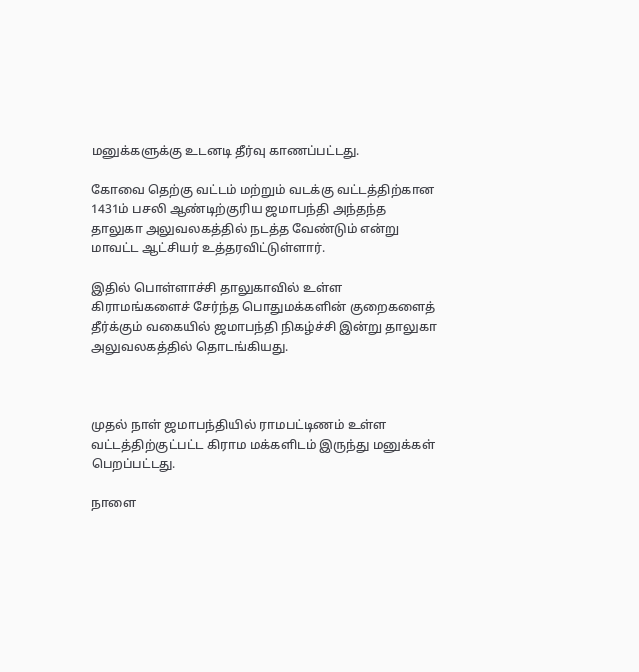மனுக்களுக்கு உடனடி தீர்வு காணப்பட்டது.

கோவை தெற்கு வட்டம் மற்றும் வடக்கு வட்டத்திற்கான 1431ம் பசலி ஆண்டிற்குரிய ஜமாபந்தி அந்தந்த தாலுகா அலுவலகத்தில் நடத்த வேண்டும் என்று மாவட்ட ஆட்சியர் உத்தரவிட்டுள்ளார்.

இதில் பொள்ளாச்சி தாலுகாவில் உள்ள கிராமங்களைச் சேர்ந்த பொதுமக்களின் குறைகளைத் தீர்க்கும் வகையில் ஜமாபந்தி நிகழ்ச்சி இன்று தாலுகா அலுவலகத்தில் தொடங்கியது.



முதல் நாள் ஜமாபந்தியில் ராமபட்டிணம் உள்ள வட்டத்திற்குட்பட்ட கிராம மக்களிடம் இருந்து மனுக்கள் பெறப்பட்டது.

நாளை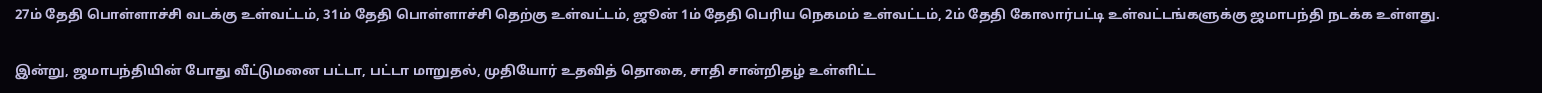27ம் தேதி பொள்ளாச்சி வடக்கு உள்வட்டம், 31ம் தேதி பொள்ளாச்சி தெற்கு உள்வட்டம், ஜூன் 1ம் தேதி பெரிய நெகமம் உள்வட்டம், 2ம் தேதி கோலார்பட்டி உள்வட்டங்களுக்கு ஜமாபந்தி நடக்க உள்ளது.

இன்று, ஜமாபந்தியின் போது வீட்டுமனை பட்டா, பட்டா மாறுதல், முதியோர் உதவித் தொகை, சாதி சான்றிதழ் உள்ளிட்ட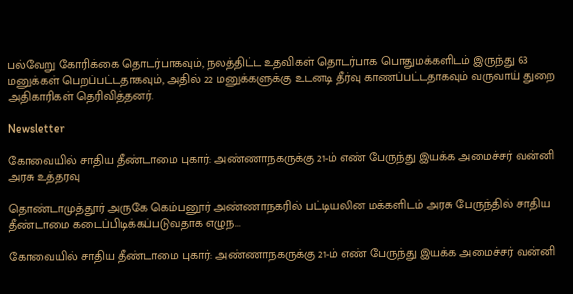பல்வேறு கோரிக்கை தொடர்பாகவும், நலத்திட்ட உதவிகள் தொடர்பாக பொதுமக்களிடம் இருந்து 63 மனுக்கள் பெறப்பட்டதாகவும், அதில் 22 மனுக்களுக்கு உடனடி தீர்வு காணப்பட்டதாகவும் வருவாய் துறை அதிகாரிகள் தெரிவித்தனர்.

Newsletter

கோவையில் சாதிய தீண்டாமை புகார்: அண்ணாநகருக்கு 21-ம் எண் பேருந்து இயக்க அமைச்சர் வன்னி அரசு உத்தரவு

தொண்டாமுத்தூர் அருகே கெம்பனூர் அண்ணாநகரில் பட்டியலின மக்களிடம் அரசு பேருந்தில் சாதிய தீண்டாமை கடைப்பிடிக்கப்படுவதாக எழுந...

கோவையில் சாதிய தீண்டாமை புகார்: அண்ணாநகருக்கு 21-ம் எண் பேருந்து இயக்க அமைச்சர் வன்னி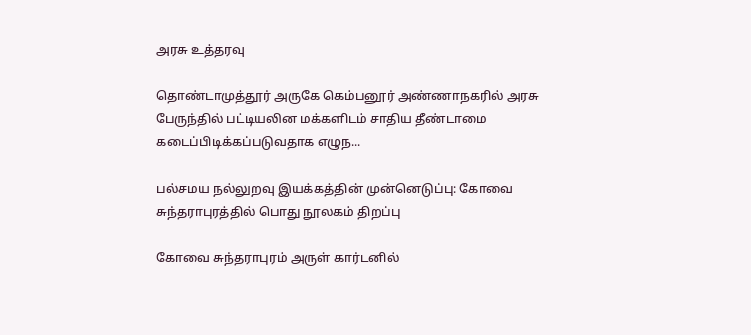அரசு உத்தரவு

தொண்டாமுத்தூர் அருகே கெம்பனூர் அண்ணாநகரில் அரசு பேருந்தில் பட்டியலின மக்களிடம் சாதிய தீண்டாமை கடைப்பிடிக்கப்படுவதாக எழுந...

பல்சமய நல்லுறவு இயக்கத்தின் முன்னெடுப்பு: கோவை சுந்தராபுரத்தில் பொது நூலகம் திறப்பு

கோவை சுந்தராபுரம் அருள் கார்டனில்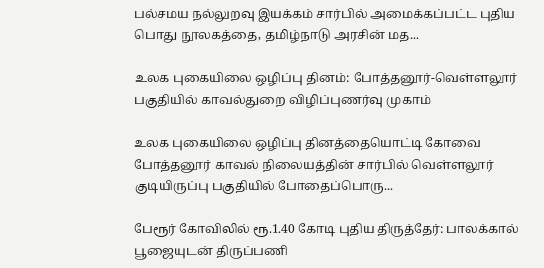பல்சமய நல்லுறவு இயக்கம் சார்பில் அமைக்கப்பட்ட புதிய பொது நூலகத்தை, தமிழ்நாடு அரசின் மத...

உலக புகையிலை ஒழிப்பு தினம்: போத்தனூர்-வெள்ளலூர் பகுதியில் காவல்துறை விழிப்புணர்வு முகாம்

உலக புகையிலை ஒழிப்பு தினத்தையொட்டி கோவை போத்தனூர் காவல் நிலையத்தின் சார்பில் வெள்ளலூர் குடியிருப்பு பகுதியில் போதைப்பொரு...

பேரூர் கோவிலில் ரூ.1.40 கோடி புதிய திருத்தேர்: பாலக்கால் பூஜையுடன் திருப்பணி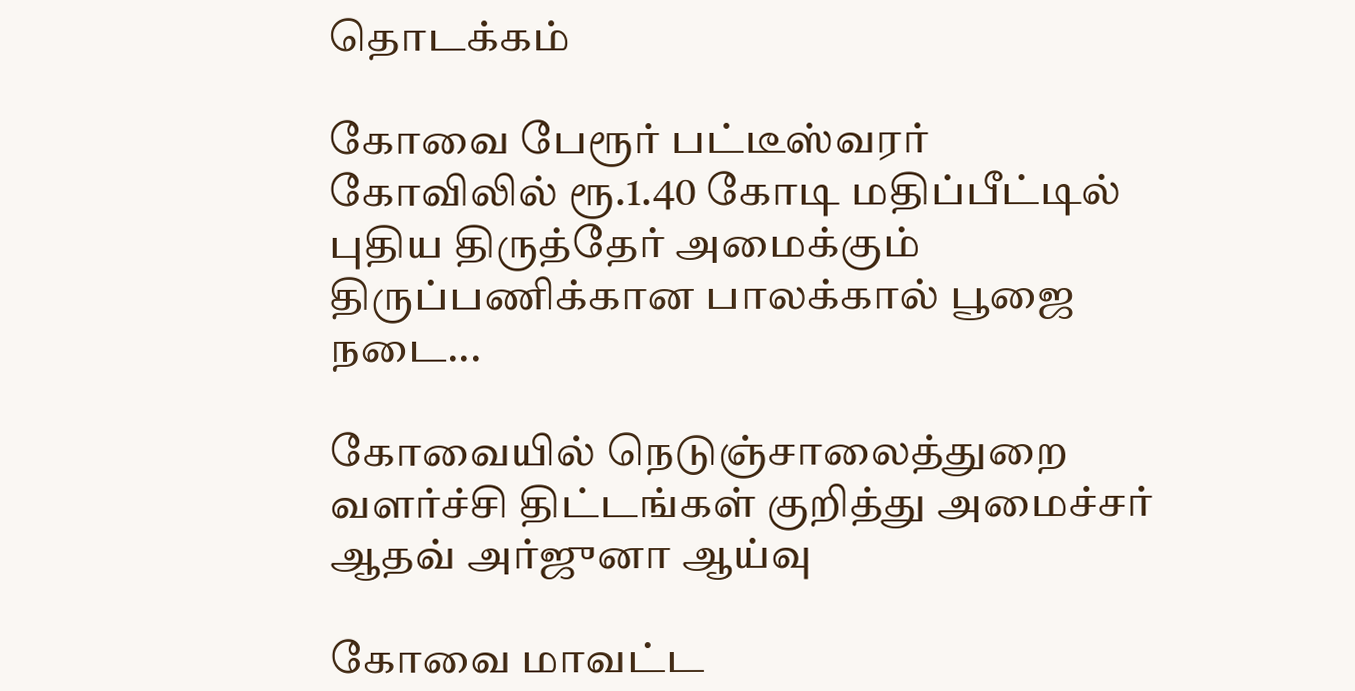தொடக்கம்

கோவை பேரூர் பட்டீஸ்வரர் கோவிலில் ரூ.1.40 கோடி மதிப்பீட்டில் புதிய திருத்தேர் அமைக்கும் திருப்பணிக்கான பாலக்கால் பூஜை நடை...

கோவையில் நெடுஞ்சாலைத்துறை வளர்ச்சி திட்டங்கள் குறித்து அமைச்சர் ஆதவ் அர்ஜுனா ஆய்வு

கோவை மாவட்ட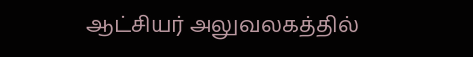ஆட்சியர் அலுவலகத்தில்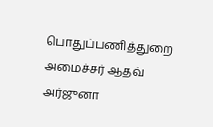பொதுப்பணித்துறை அமைச்சர் ஆதவ் அர்ஜுனா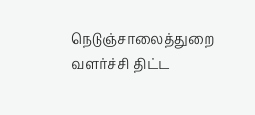நெடுஞ்சாலைத்துறை வளர்ச்சி திட்ட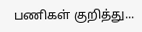பணிகள் குறித்து...